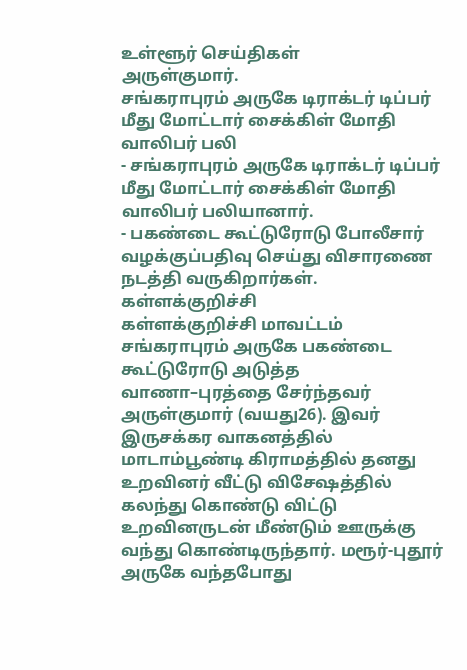உள்ளூர் செய்திகள்
அருள்குமார்.
சங்கராபுரம் அருகே டிராக்டர் டிப்பர் மீது மோட்டார் சைக்கிள் மோதி வாலிபர் பலி
- சங்கராபுரம் அருகே டிராக்டர் டிப்பர் மீது மோட்டார் சைக்கிள் மோதி வாலிபர் பலியானார்.
- பகண்டை கூட்டுரோடு போலீசார் வழக்குப்பதிவு செய்து விசாரணை நடத்தி வருகிறார்கள்.
கள்ளக்குறிச்சி
கள்ளக்குறிச்சி மாவட்டம் சங்கராபுரம் அருகே பகண்டை கூட்டுரோடு அடுத்த வாணா–புரத்தை சேர்ந்தவர் அருள்குமார் (வயது26). இவர் இருசக்கர வாகனத்தில் மாடாம்பூண்டி கிராமத்தில் தனது உறவினர் வீட்டு விசேஷத்தில் கலந்து கொண்டு விட்டு உறவினருடன் மீண்டும் ஊருக்கு வந்து கொண்டிருந்தார். மரூர்-புதூர் அருகே வந்தபோது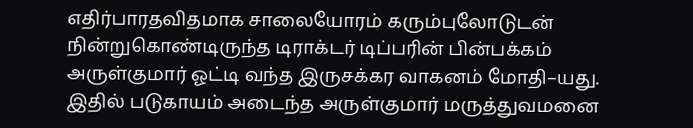எதிர்பாரதவிதமாக சாலையோரம் கரும்புலோடுடன் நின்றுகொண்டிருந்த டிராக்டர் டிப்பரின் பின்பக்கம் அருள்குமார் ஓட்டி வந்த இருசக்கர வாகனம் மோதி–யது. இதில் படுகாயம் அடைந்த அருள்குமார் மருத்துவமனை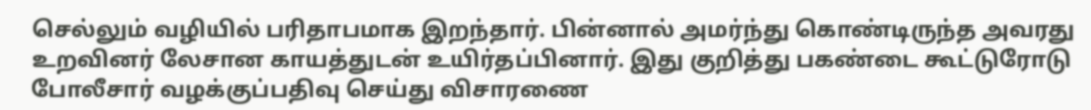செல்லும் வழியில் பரிதாபமாக இறந்தார். பின்னால் அமர்ந்து கொண்டிருந்த அவரது உறவினர் லேசான காயத்துடன் உயிர்தப்பினார். இது குறித்து பகண்டை கூட்டுரோடு போலீசார் வழக்குப்பதிவு செய்து விசாரணை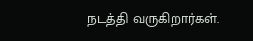நடத்தி வருகிறார்கள்.